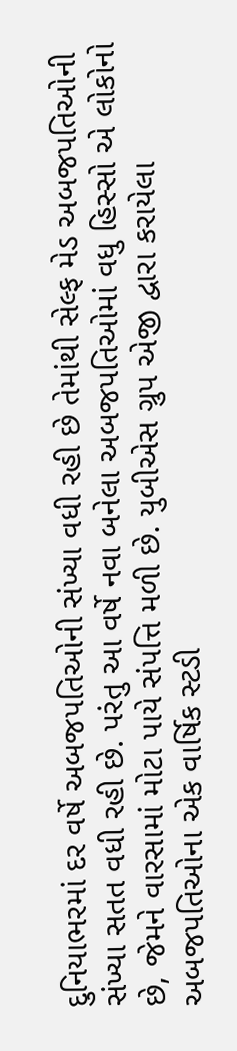દુનિયાભરમાં દર વર્ષે અબજપતિઓની સંખ્યા વધી રહી છે તેમાંથી સેલ્ફ મેડ અબજપતિઓની સંખ્યા સતત વધી રહી છે. પરંતુ આ વર્ષે નવા બનેલા અબજપતિઓમાં વધુ હિસ્સો એ લોકોનો છે, જેમને વારસામાં મોટા પાયે સંપત્તિ મળી છે. યુબીએસ ગ્રુપ એજી દ્વારા કરાયેલા અબજપતિઓના એક વાર્ષિક સ્ટડી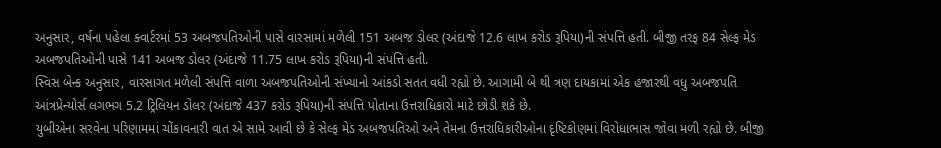અનુસાર, વર્ષના પહેલા ક્વાર્ટરમાં 53 અબજપતિઓની પાસે વારસામાં મળેલી 151 અબજ ડોલર (અંદાજે 12.6 લાખ કરોડ રૂપિયા)ની સંપત્તિ હતી. બીજી તરફ 84 સેલ્ફ મેડ અબજપતિઓની પાસે 141 અબજ ડોલર (અંદાજે 11.75 લાખ કરોડ રૂપિયા)ની સંપત્તિ હતી.
સ્વિસ બેન્ક અનુસાર, વારસાગત મળેલી સંપત્તિ વાળા અબજપતિઓની સંખ્યાનો આંકડો સતત વધી રહ્યો છે. આગામી બે થી ત્રણ દાયકામાં એક હજારથી વધુ અબજપતિ આંત્રપ્રેન્યોર્સ લગભગ 5.2 ટ્રિલિયન ડોલર (અંદાજે 437 કરોડ રૂપિયા)ની સંપત્તિ પોતાના ઉત્તરાધિકારો માટે છોડી શકે છે.
યુબીએના સરવેના પરિણામમાં ચોંકાવનારી વાત એ સામે આવી છે કે સેલ્ફ મેડ અબજપતિઓ અને તેમના ઉત્તરાધિકારીઓના દૃષ્ટિકોણમાં વિરોધાભાસ જોવા મળી રહ્યો છે. બીજી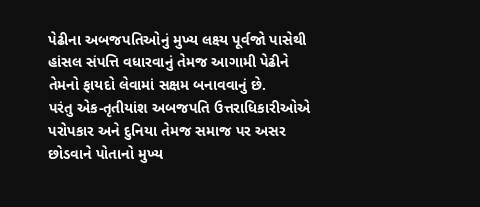પેઢીના અબજપતિઓનું મુખ્ય લક્ષ્ય પૂર્વજો પાસેથી હાંસલ સંપત્તિ વધારવાનું તેમજ આગામી પેઢીને તેમનો ફાયદો લેવામાં સક્ષમ બનાવવાનું છે.
પરંતુ એક-તૃતીયાંશ અબજપતિ ઉત્તરાધિકારીઓએ પરોપકાર અને દુનિયા તેમજ સમાજ પર અસર છોડવાને પોતાનો મુખ્ય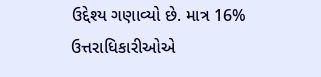ઉદ્દેશ્ય ગણાવ્યો છે. માત્ર 16% ઉત્તરાધિકારીઓએ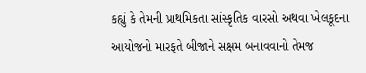કહ્યું કે તેમની પ્રાથમિકતા સાંસ્કૃતિક વારસો અથવા ખેલકૂદના આયોજનો મારફતે બીજાને સક્ષમ બનાવવાનો તેમજ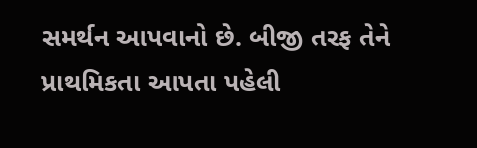સમર્થન આપવાનો છે. બીજી તરફ તેને પ્રાથમિકતા આપતા પહેલી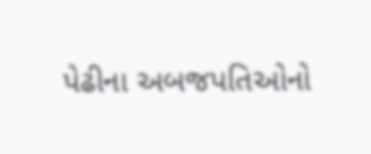પેઢીના અબજપતિઓનો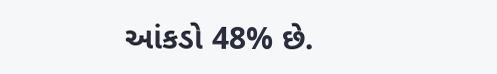આંકડો 48% છે.